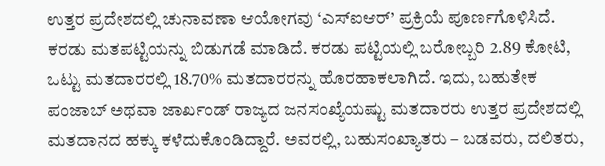ಉತ್ತರ ಪ್ರದೇಶದಲ್ಲಿ ಚುನಾವಣಾ ಆಯೋಗವು ‘ಎಸ್ಐಆರ್’ ಪ್ರಕ್ರಿಯೆ ಪೂರ್ಣಗೊಳಿಸಿದೆ. ಕರಡು ಮತಪಟ್ಟಿಯನ್ನು ಬಿಡುಗಡೆ ಮಾಡಿದೆ. ಕರಡು ಪಟ್ಟಿಯಲ್ಲಿ ಬರೋಬ್ಬರಿ 2.89 ಕೋಟಿ, ಒಟ್ಟು ಮತದಾರರಲ್ಲಿ 18.70% ಮತದಾರರನ್ನು ಹೊರಹಾಕಲಾಗಿದೆ. ಇದು, ಬಹುತೇಕ ಪಂಜಾಬ್ ಅಥವಾ ಜಾರ್ಖಂಡ್ ರಾಜ್ಯದ ಜನಸಂಖ್ಯೆಯಷ್ಟು ಮತದಾರರು ಉತ್ತರ ಪ್ರದೇಶದಲ್ಲಿ ಮತದಾನದ ಹಕ್ಕು ಕಳೆದುಕೊಂಡಿದ್ದಾರೆ. ಅವರಲ್ಲಿ, ಬಹುಸಂಖ್ಯಾತರು – ಬಡವರು, ದಲಿತರು,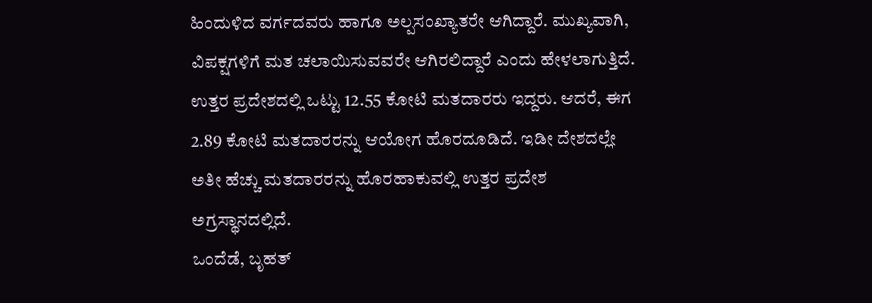ಹಿಂದುಳಿದ ವರ್ಗದವರು ಹಾಗೂ ಅಲ್ಪಸಂಖ್ಯಾತರೇ ಆಗಿದ್ದಾರೆ. ಮುಖ್ಯವಾಗಿ, ವಿಪಕ್ಷಗಳಿಗೆ ಮತ ಚಲಾಯಿಸುವವರೇ ಆಗಿರಲಿದ್ದಾರೆ ಎಂದು ಹೇಳಲಾಗುತ್ತಿದೆ.
ಉತ್ತರ ಪ್ರದೇಶದಲ್ಲಿ ಒಟ್ಟು 12.55 ಕೋಟಿ ಮತದಾರರು ಇದ್ದರು. ಆದರೆ, ಈಗ 2.89 ಕೋಟಿ ಮತದಾರರನ್ನು ಆಯೋಗ ಹೊರದೂಡಿದೆ. ಇಡೀ ದೇಶದಲ್ಲೇ ಅತೀ ಹೆಚ್ಚು ಮತದಾರರನ್ನು ಹೊರಹಾಕುವಲ್ಲಿ ಉತ್ತರ ಪ್ರದೇಶ ಅಗ್ರಸ್ಥಾನದಲ್ಲಿದೆ.
ಒಂದೆಡೆ, ಬೃಹತ್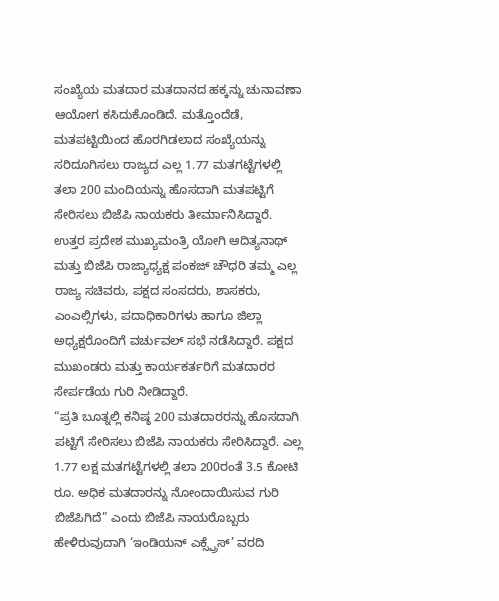ಸಂಖ್ಯೆಯ ಮತದಾರ ಮತದಾನದ ಹಕ್ಕನ್ನು ಚುನಾವಣಾ ಆಯೋಗ ಕಸಿದುಕೊಂಡಿದೆ. ಮತ್ತೊಂದೆಡೆ, ಮತಪಟ್ಟಿಯಿಂದ ಹೊರಗಿಡಲಾದ ಸಂಖ್ಯೆಯನ್ನು ಸರಿದೂಗಿಸಲು ರಾಜ್ಯದ ಎಲ್ಲ 1.77 ಮತಗಟ್ಟೆಗಳಲ್ಲಿ ತಲಾ 200 ಮಂದಿಯನ್ನು ಹೊಸದಾಗಿ ಮತಪಟ್ಟಿಗೆ ಸೇರಿಸಲು ಬಿಜೆಪಿ ನಾಯಕರು ತೀರ್ಮಾನಿಸಿದ್ದಾರೆ.
ಉತ್ತರ ಪ್ರದೇಶ ಮುಖ್ಯಮಂತ್ರಿ ಯೋಗಿ ಆದಿತ್ಯನಾಥ್ ಮತ್ತು ಬಿಜೆಪಿ ರಾಜ್ಯಾಧ್ಯಕ್ಷ ಪಂಕಜ್ ಚೌಧರಿ ತಮ್ಮ ಎಲ್ಲ ರಾಜ್ಯ ಸಚಿವರು, ಪಕ್ಷದ ಸಂಸದರು, ಶಾಸಕರು, ಎಂಎಲ್ಸಿಗಳು, ಪದಾಧಿಕಾರಿಗಳು ಹಾಗೂ ಜಿಲ್ಲಾ ಅಧ್ಯಕ್ಷರೊಂದಿಗೆ ವರ್ಚುವಲ್ ಸಭೆ ನಡೆಸಿದ್ದಾರೆ. ಪಕ್ಷದ ಮುಖಂಡರು ಮತ್ತು ಕಾರ್ಯಕರ್ತರಿಗೆ ಮತದಾರರ ಸೇರ್ಪಡೆಯ ಗುರಿ ನೀಡಿದ್ದಾರೆ.
“ಪ್ರತಿ ಬೂತ್ನಲ್ಲಿ ಕನಿಷ್ಠ 200 ಮತದಾರರನ್ನು ಹೊಸದಾಗಿ ಪಟ್ಟಿಗೆ ಸೇರಿಸಲು ಬಿಜೆಪಿ ನಾಯಕರು ಸೇರಿಸಿದ್ದಾರೆ. ಎಲ್ಲ 1.77 ಲಕ್ಷ ಮತಗಟ್ಟೆಗಳಲ್ಲಿ ತಲಾ 200ರಂತೆ 3.5 ಕೋಟಿ ರೂ. ಅಧಿಕ ಮತದಾರನ್ನು ನೋಂದಾಯಿಸುವ ಗುರಿ ಬಿಜೆಪಿಗಿದೆ” ಎಂದು ಬಿಜೆಪಿ ನಾಯರೊಬ್ಬರು ಹೇಳಿರುವುದಾಗಿ ‘ಇಂಡಿಯನ್ ಎಕ್ಸ್ಪ್ರೆಸ್’ ವರದಿ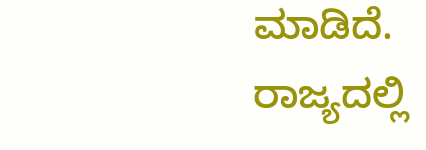ಮಾಡಿದೆ.
ರಾಜ್ಯದಲ್ಲಿ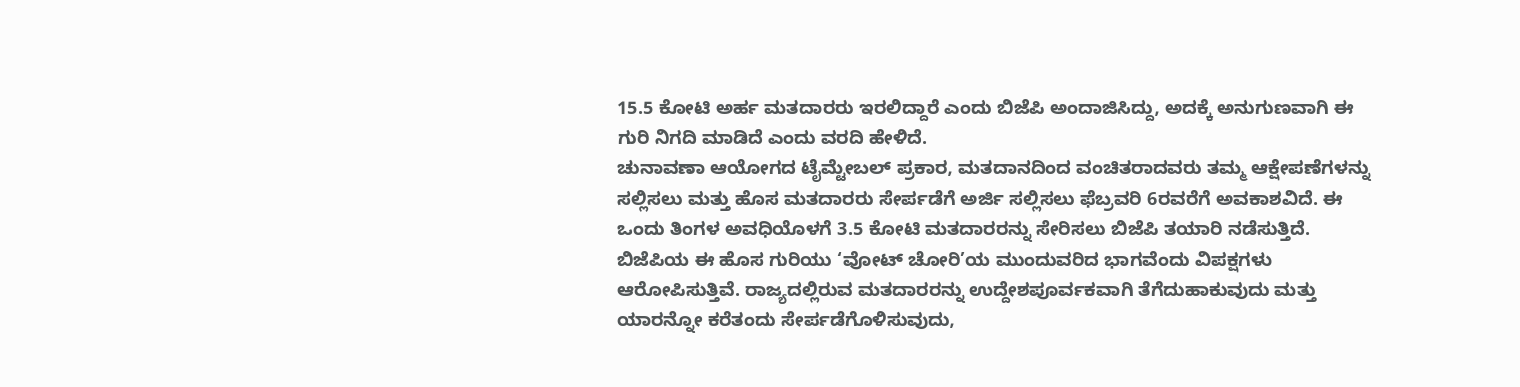15.5 ಕೋಟಿ ಅರ್ಹ ಮತದಾರರು ಇರಲಿದ್ದಾರೆ ಎಂದು ಬಿಜೆಪಿ ಅಂದಾಜಿಸಿದ್ದು, ಅದಕ್ಕೆ ಅನುಗುಣವಾಗಿ ಈ ಗುರಿ ನಿಗದಿ ಮಾಡಿದೆ ಎಂದು ವರದಿ ಹೇಳಿದೆ.
ಚುನಾವಣಾ ಆಯೋಗದ ಟೈಮ್ಟೇಬಲ್ ಪ್ರಕಾರ, ಮತದಾನದಿಂದ ವಂಚಿತರಾದವರು ತಮ್ಮ ಆಕ್ಷೇಪಣೆಗಳನ್ನು ಸಲ್ಲಿಸಲು ಮತ್ತು ಹೊಸ ಮತದಾರರು ಸೇರ್ಪಡೆಗೆ ಅರ್ಜಿ ಸಲ್ಲಿಸಲು ಫೆಬ್ರವರಿ 6ರವರೆಗೆ ಅವಕಾಶವಿದೆ. ಈ ಒಂದು ತಿಂಗಳ ಅವಧಿಯೊಳಗೆ 3.5 ಕೋಟಿ ಮತದಾರರನ್ನು ಸೇರಿಸಲು ಬಿಜೆಪಿ ತಯಾರಿ ನಡೆಸುತ್ತಿದೆ.
ಬಿಜೆಪಿಯ ಈ ಹೊಸ ಗುರಿಯು ‘ವೋಟ್ ಚೋರಿ’ಯ ಮುಂದುವರಿದ ಭಾಗವೆಂದು ವಿಪಕ್ಷಗಳು ಆರೋಪಿಸುತ್ತಿವೆ. ರಾಜ್ಯದಲ್ಲಿರುವ ಮತದಾರರನ್ನು ಉದ್ದೇಶಪೂರ್ವಕವಾಗಿ ತೆಗೆದುಹಾಕುವುದು ಮತ್ತು ಯಾರನ್ನೋ ಕರೆತಂದು ಸೇರ್ಪಡೆಗೊಳಿಸುವುದು,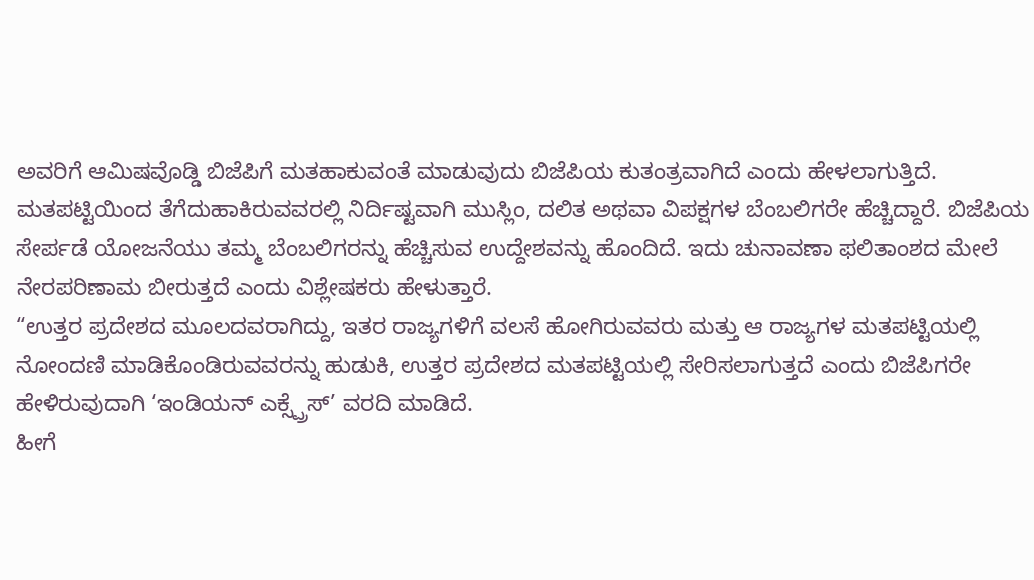ಅವರಿಗೆ ಆಮಿಷವೊಡ್ಡಿ ಬಿಜೆಪಿಗೆ ಮತಹಾಕುವಂತೆ ಮಾಡುವುದು ಬಿಜೆಪಿಯ ಕುತಂತ್ರವಾಗಿದೆ ಎಂದು ಹೇಳಲಾಗುತ್ತಿದೆ.
ಮತಪಟ್ಟಿಯಿಂದ ತೆಗೆದುಹಾಕಿರುವವರಲ್ಲಿ ನಿರ್ದಿಷ್ಟವಾಗಿ ಮುಸ್ಲಿಂ, ದಲಿತ ಅಥವಾ ವಿಪಕ್ಷಗಳ ಬೆಂಬಲಿಗರೇ ಹೆಚ್ಚಿದ್ದಾರೆ. ಬಿಜೆಪಿಯ ಸೇರ್ಪಡೆ ಯೋಜನೆಯು ತಮ್ಮ ಬೆಂಬಲಿಗರನ್ನು ಹೆಚ್ಚಿಸುವ ಉದ್ದೇಶವನ್ನು ಹೊಂದಿದೆ. ಇದು ಚುನಾವಣಾ ಫಲಿತಾಂಶದ ಮೇಲೆ ನೇರಪರಿಣಾಮ ಬೀರುತ್ತದೆ ಎಂದು ವಿಶ್ಲೇಷಕರು ಹೇಳುತ್ತಾರೆ.
“ಉತ್ತರ ಪ್ರದೇಶದ ಮೂಲದವರಾಗಿದ್ದು, ಇತರ ರಾಜ್ಯಗಳಿಗೆ ವಲಸೆ ಹೋಗಿರುವವರು ಮತ್ತು ಆ ರಾಜ್ಯಗಳ ಮತಪಟ್ಟಿಯಲ್ಲಿ ನೋಂದಣಿ ಮಾಡಿಕೊಂಡಿರುವವರನ್ನು ಹುಡುಕಿ, ಉತ್ತರ ಪ್ರದೇಶದ ಮತಪಟ್ಟಿಯಲ್ಲಿ ಸೇರಿಸಲಾಗುತ್ತದೆ ಎಂದು ಬಿಜೆಪಿಗರೇ ಹೇಳಿರುವುದಾಗಿ ‘ಇಂಡಿಯನ್ ಎಕ್ಸ್ಪ್ರೆಸ್’ ವರದಿ ಮಾಡಿದೆ.
ಹೀಗೆ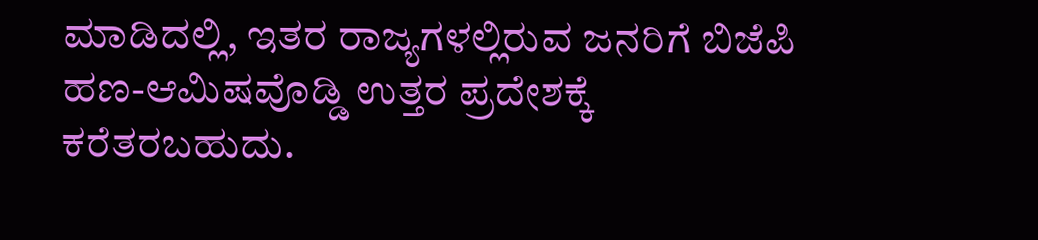ಮಾಡಿದಲ್ಲಿ, ಇತರ ರಾಜ್ಯಗಳಲ್ಲಿರುವ ಜನರಿಗೆ ಬಿಜೆಪಿ ಹಣ-ಆಮಿಷವೊಡ್ಡಿ ಉತ್ತರ ಪ್ರದೇಶಕ್ಕೆ ಕರೆತರಬಹುದು.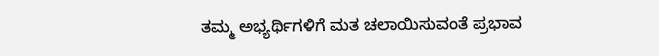ತಮ್ಮ ಅಭ್ಯರ್ಥಿಗಳಿಗೆ ಮತ ಚಲಾಯಿಸುವಂತೆ ಪ್ರಭಾವ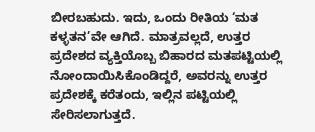ಬೀರಬಹುದು. ಇದು, ಒಂದು ರೀತಿಯ ‘ಮತ ಕಳ್ಳತನ’ವೇ ಆಗಿದೆ. ಮಾತ್ರವಲ್ಲದೆ, ಉತ್ತರ ಪ್ರದೇಶದ ವ್ಯಕ್ತಿಯೊಬ್ಬ ಬಿಹಾರದ ಮತಪಟ್ಟಿಯಲ್ಲಿ ನೋಂದಾಯಿಸಿಕೊಂಡಿದ್ದರೆ, ಅವರನ್ನು ಉತ್ತರ ಪ್ರದೇಶಕ್ಕೆ ಕರೆತಂದು, ಇಲ್ಲಿನ ಪಟ್ಟಿಯಲ್ಲಿ ಸೇರಿಸಲಾಗುತ್ತದೆ.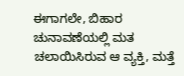ಈಗಾಗಲೇ, ಬಿಹಾರ ಚುನಾವಣೆಯಲ್ಲಿ ಮತ ಚಲಾಯಿಸಿರುವ ಆ ವ್ಯಕ್ತಿ, ಮತ್ತೆ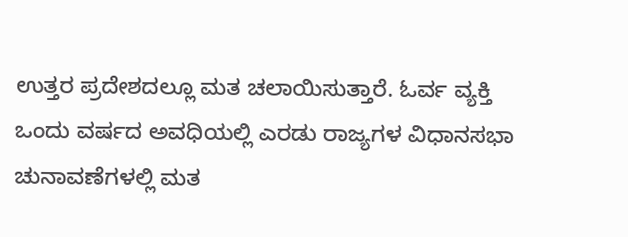ಉತ್ತರ ಪ್ರದೇಶದಲ್ಲೂ ಮತ ಚಲಾಯಿಸುತ್ತಾರೆ. ಓರ್ವ ವ್ಯಕ್ತಿ ಒಂದು ವರ್ಷದ ಅವಧಿಯಲ್ಲಿ ಎರಡು ರಾಜ್ಯಗಳ ವಿಧಾನಸಭಾ ಚುನಾವಣೆಗಳಲ್ಲಿ ಮತ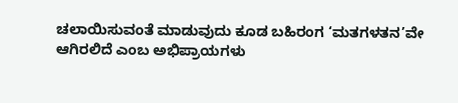ಚಲಾಯಿಸುವಂತೆ ಮಾಡುವುದು ಕೂಡ ಬಹಿರಂಗ ‘ಮತಗಳತನ’ವೇ ಆಗಿರಲಿದೆ ಎಂಬ ಅಭಿಪ್ರಾಯಗಳು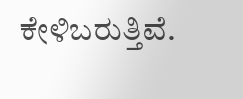ಕೇಳಿಬರುತ್ತಿವೆ.